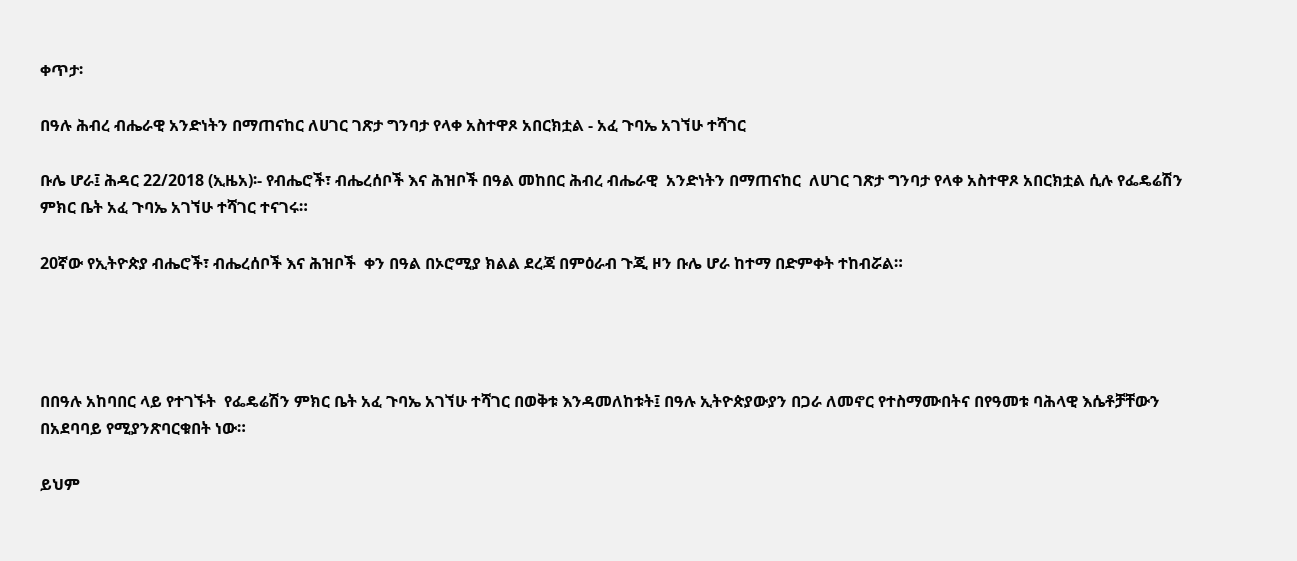ቀጥታ፡

በዓሉ ሕብረ ብሔራዊ አንድነትን በማጠናከር ለሀገር ገጽታ ግንባታ የላቀ አስተዋጾ አበርክቷል - አፈ ጉባኤ አገኘሁ ተሻገር

ቡሌ ሆራ፤ ሕዳር 22/2018 (ኢዜአ)፡- የብሔሮች፣ ብሔረሰቦች እና ሕዝቦች በዓል መከበር ሕብረ ብሔራዊ  አንድነትን በማጠናከር  ለሀገር ገጽታ ግንባታ የላቀ አስተዋጾ አበርክቷል ሲሉ የፌዴሬሽን ምክር ቤት አፈ ጉባኤ አገኘሁ ተሻገር ተናገሩ።

20ኛው የኢትዮጵያ ብሔሮች፣ ብሔረሰቦች እና ሕዝቦች  ቀን በዓል በኦሮሚያ ክልል ደረጃ በምዕራብ ጉጂ ዞን ቡሌ ሆራ ከተማ በድምቀት ተከብሯል።




በበዓሉ አከባበር ላይ የተገኙት  የፌዴሬሽን ምክር ቤት አፈ ጉባኤ አገኘሁ ተሻገር በወቅቱ እንዳመለከቱት፤ በዓሉ ኢትዮጵያውያን በጋራ ለመኖር የተስማሙበትና በየዓመቱ ባሕላዊ እሴቶቻቸውን በአደባባይ የሚያንጽባርቁበት ነው።

ይህም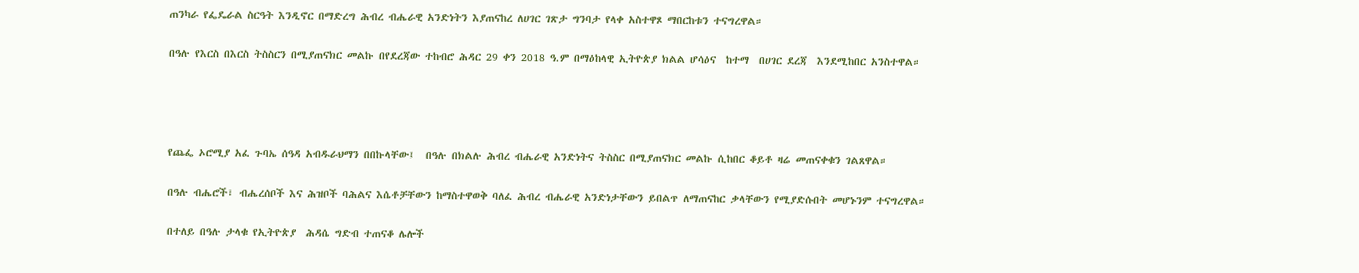ጠንካራ የፌዴራል ስርዓት እንዲኖር በማድረግ ሕብረ ብሔራዊ አንድነትን እያጠናከረ ለሀገር ገጽታ ግንባታ የላቀ አስተዋጾ ማበርከቱን ተናግረዋል።

በዓሉ የእርስ በእርስ ትስስርን በሚያጠናክር መልኩ በየደረጃው ተከብሮ ሕዳር 29 ቀን 2018 ዓ.ም በማዕከላዊ ኢትዮጵያ ክልል ሆሳዕና  ከተማ  በሀገር ደረጃ  እንደሚከበር አንስተዋል።




የጨፌ ኦሮሚያ አፈ ጉባኤ ሰዓዳ አብዱራህማን በበኩላቸው፤  በዓሉ በክልሉ ሕብረ ብሔራዊ አንድነትና ትስስር በሚያጠናክር መልኩ ሲከበር ቆይቶ ዛሬ መጠናቀቁን ገልጸዋል።

በዓሉ ብሔሮች፣ ብሔረሰቦች እና ሕዝቦች ባሕልና እሴቶቻቸውን ከማስተዋወቅ ባለፈ ሕብረ ብሔራዊ አንድነታቸውን ይበልጥ ለማጠናከር ቃላቸውን የሚያድሱበት መሆኑንም ተናግረዋል።

በተለይ በዓሉ ታላቁ የኢትዮጵያ  ሕዳሴ ግድብ ተጠናቆ ሌሎች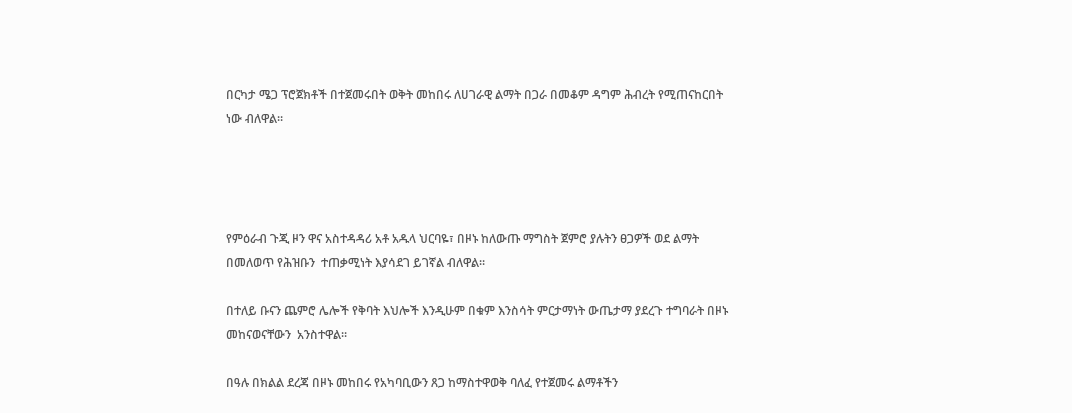በርካታ ሜጋ ፕሮጀክቶች በተጀመሩበት ወቅት መከበሩ ለሀገራዊ ልማት በጋራ በመቆም ዳግም ሕብረት የሚጠናከርበት ነው ብለዋል።




የምዕራብ ጉጂ ዞን ዋና አስተዳዳሪ አቶ አዱላ ህርባዬ፣ በዞኑ ከለውጡ ማግስት ጀምሮ ያሉትን ፀጋዎች ወደ ልማት በመለወጥ የሕዝቡን  ተጠቃሚነት እያሳደገ ይገኛል ብለዋል።

በተለይ ቡናን ጨምሮ ሌሎች የቅባት እህሎች እንዲሁም በቁም እንስሳት ምርታማነት ውጤታማ ያደረጉ ተግባራት በዞኑ መከናወናቸውን  አንስተዋል።

በዓሉ በክልል ደረጃ በዞኑ መከበሩ የአካባቢውን ጸጋ ከማስተዋወቅ ባለፈ የተጀመሩ ልማቶችን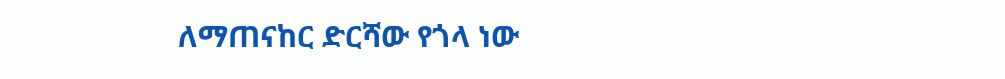ለማጠናከር ድርሻው የጎላ ነው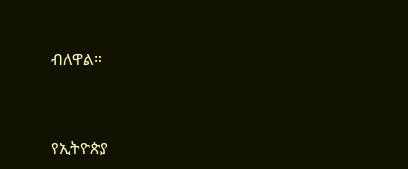ብለዋል።



የኢትዮጵያ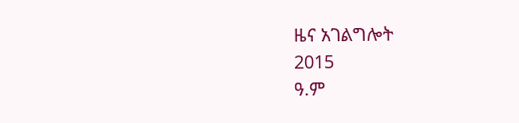ዜና አገልግሎት
2015
ዓ.ም